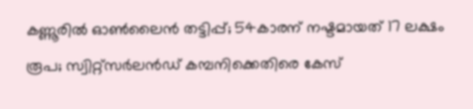കണ്ണൂരില്‍ ഓണ്‍ലൈൻ തട്ടിപ്പ്; 54കാരന് നഷ്ടമായത് 17 ലക്ഷം രൂപ; സ്വിറ്റ്സര്‍ലൻഡ് കമ്പനിക്കെതിരെ കേസ്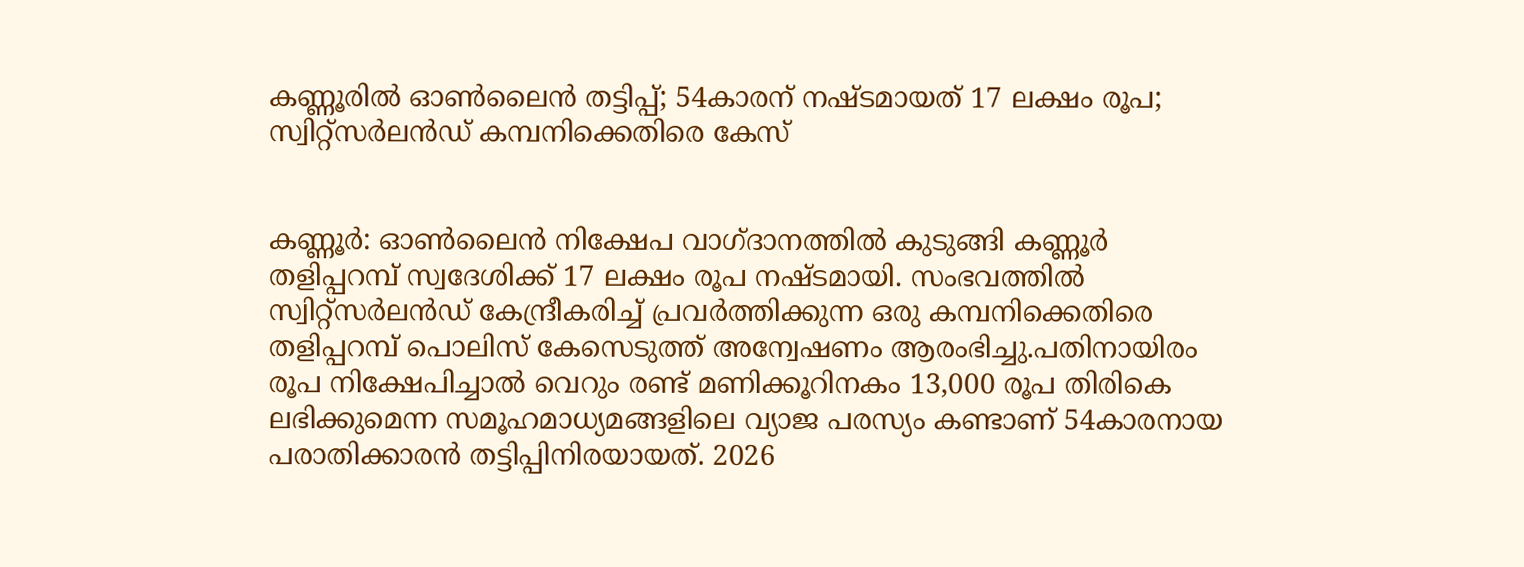കണ്ണൂരില്‍ ഓണ്‍ലൈൻ തട്ടിപ്പ്; 54കാരന് നഷ്ടമായത് 17 ലക്ഷം രൂപ; സ്വിറ്റ്സര്‍ലൻഡ് കമ്പനിക്കെതിരെ കേസ്


കണ്ണൂർ: ഓണ്‍ലൈൻ നിക്ഷേപ വാഗ്ദാനത്തില്‍ കുടുങ്ങി കണ്ണൂർ തളിപ്പറമ്പ് സ്വദേശിക്ക് 17 ലക്ഷം രൂപ നഷ്ടമായി. സംഭവത്തില്‍ സ്വിറ്റ്സർലൻഡ് കേന്ദ്രീകരിച്ച്‌ പ്രവർത്തിക്കുന്ന ഒരു കമ്പനിക്കെതിരെ തളിപ്പറമ്പ് പൊലിസ് കേസെടുത്ത് അന്വേഷണം ആരംഭിച്ചു.പതിനായിരം രൂപ നിക്ഷേപിച്ചാല്‍ വെറും രണ്ട് മണിക്കൂറിനകം 13,000 രൂപ തിരികെ ലഭിക്കുമെന്ന സമൂഹമാധ്യമങ്ങളിലെ വ്യാജ പരസ്യം കണ്ടാണ് 54കാരനായ പരാതിക്കാരൻ തട്ടിപ്പിനിരയായത്. 2026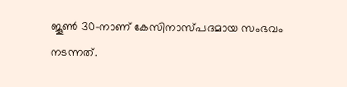ജൂണ്‍ 30-നാണ് കേസിനാസ്പദമായ സംഭവം നടന്നത്.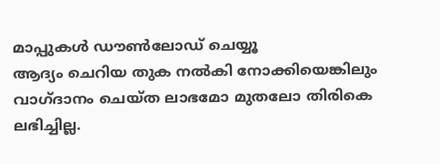മാപ്പുകൾ ഡൗൺലോഡ് ചെയ്യൂ
ആദ്യം ചെറിയ തുക നല്‍കി നോക്കിയെങ്കിലും വാഗ്ദാനം ചെയ്ത ലാഭമോ മുതലോ തിരികെ ലഭിച്ചില്ല.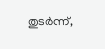തുടർന്ന്,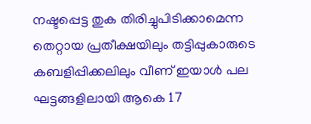നഷ്ടപ്പെട്ട തുക തിരിച്ചുപിടിക്കാമെന്ന തെറ്റായ പ്രതീക്ഷയിലും തട്ടിപ്പുകാരുടെ കബളിപ്പിക്കലിലും വീണ് ഇയാള്‍ പല ഘട്ടങ്ങളിലായി ആകെ 17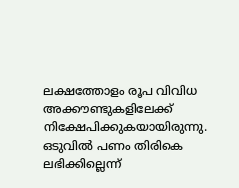ലക്ഷത്തോളം രൂപ വിവിധ അക്കൗണ്ടുകളിലേക്ക് നിക്ഷേപിക്കുകയായിരുന്നു. ഒടുവില്‍ പണം തിരികെ ലഭിക്കില്ലെന്ന്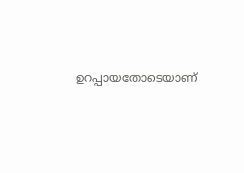ഉറപ്പായതോടെയാണ്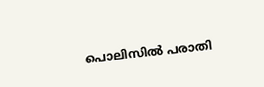പൊലിസില്‍ പരാതി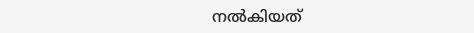നല്‍കിയത്